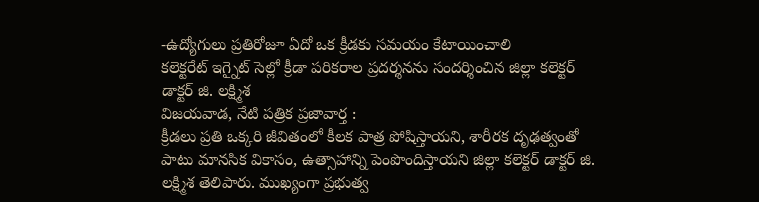-ఉద్యోగులు ప్రతిరోజూ ఏదో ఒక క్రీడకు సమయం కేటాయించాలి
కలెక్టరేట్ ఇగ్నైట్ సెల్లో క్రీడా పరికరాల ప్రదర్శనను సందర్శించిన జిల్లా కలెక్టర్ డాక్టర్ జి. లక్ష్మిశ
విజయవాడ, నేటి పత్రిక ప్రజావార్త :
క్రీడలు ప్రతి ఒక్కరి జీవితంలో కీలక పాత్ర పోషిస్తాయని, శారీరక దృఢత్వంతో పాటు మానసిక వికాసం, ఉత్సాహాన్ని పెంపొందిస్తాయని జిల్లా కలెక్టర్ డాక్టర్ జి. లక్ష్మిశ తెలిపారు. ముఖ్యంగా ప్రభుత్వ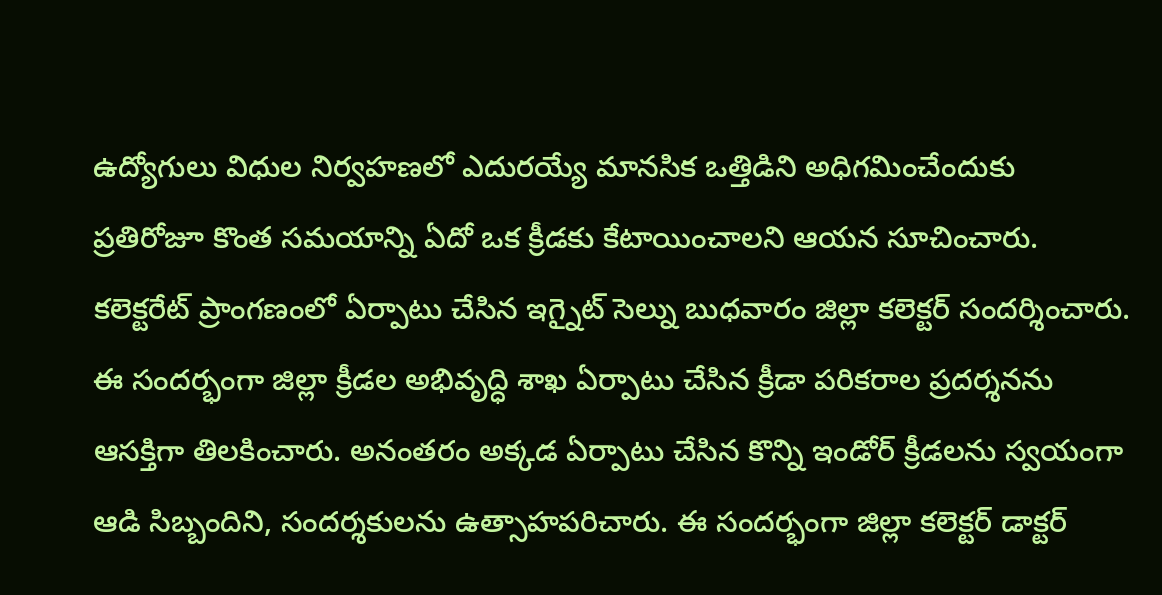ఉద్యోగులు విధుల నిర్వహణలో ఎదురయ్యే మానసిక ఒత్తిడిని అధిగమించేందుకు ప్రతిరోజూ కొంత సమయాన్ని ఏదో ఒక క్రీడకు కేటాయించాలని ఆయన సూచించారు. కలెక్టరేట్ ప్రాంగణంలో ఏర్పాటు చేసిన ఇగ్నైట్ సెల్ను బుధవారం జిల్లా కలెక్టర్ సందర్శించారు. ఈ సందర్భంగా జిల్లా క్రీడల అభివృద్ధి శాఖ ఏర్పాటు చేసిన క్రీడా పరికరాల ప్రదర్శనను ఆసక్తిగా తిలకించారు. అనంతరం అక్కడ ఏర్పాటు చేసిన కొన్ని ఇండోర్ క్రీడలను స్వయంగా ఆడి సిబ్బందిని, సందర్శకులను ఉత్సాహపరిచారు. ఈ సందర్భంగా జిల్లా కలెక్టర్ డాక్టర్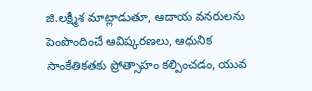జి.లక్ష్మీశ మాట్లాడుతూ, ఆదాయ వనరులను పెంపొందించే ఆవిష్కరణలు, ఆధునిక సాంకేతికతకు ప్రోత్సాహం కల్పించడం, యువ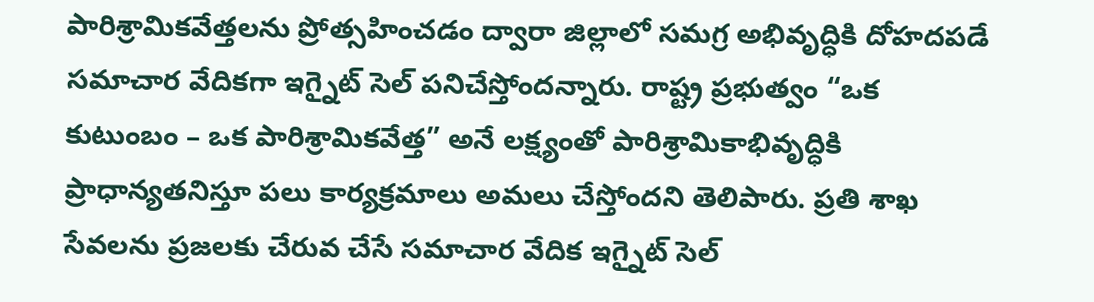పారిశ్రామికవేత్తలను ప్రోత్సహించడం ద్వారా జిల్లాలో సమగ్ర అభివృద్ధికి దోహదపడే సమాచార వేదికగా ఇగ్నైట్ సెల్ పనిచేస్తోందన్నారు. రాష్ట్ర ప్రభుత్వం “ఒక కుటుంబం – ఒక పారిశ్రామికవేత్త” అనే లక్ష్యంతో పారిశ్రామికాభివృద్ధికి ప్రాధాన్యతనిస్తూ పలు కార్యక్రమాలు అమలు చేస్తోందని తెలిపారు. ప్రతి శాఖ సేవలను ప్రజలకు చేరువ చేసే సమాచార వేదిక ఇగ్నైట్ సెల్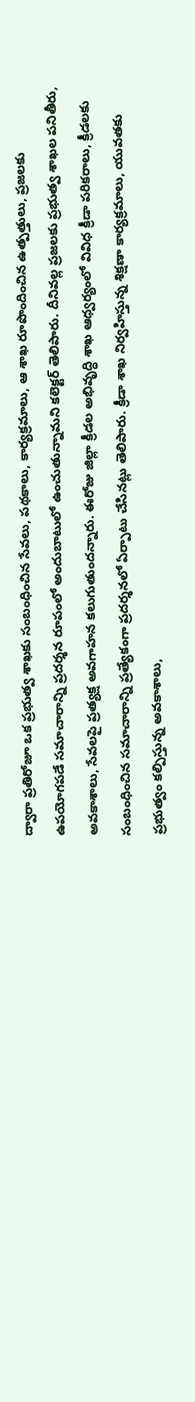ద్వారా ప్రతిరోజూ ఒక ప్రభుత్వ శాఖకు సంబంధించిన సేవలు, పథకాలు, కార్యక్రమాలు, ఆ శాఖ రూపొందించిన ఉత్పత్తులు, ప్రజలకు ఉపయోగపడే సమాచారాన్ని ప్రదర్శన రూపంలో అందుబాటులో ఉంచుతున్నామని కలెక్టర్ తెలిపారు. దీనివల్ల ప్రజలకు ప్రభుత్వ శాఖల పనితీరు, అవకాశాలు, సేవలపై ప్రత్యక్ష అవగాహన కలుగుతుందన్నారు. ఈరోజు జిల్లా క్రీడల అభివృద్ధి శాఖ ఆధ్వర్యంలో వివిధ క్రీడా పరికరాలు, క్రీడలకు సంబంధించిన సమాచారాన్ని ప్రత్యేకంగా ప్రదర్శనలో ఏర్పాటు చేసినట్లు తెలిపారు. క్రీడా శాఖ నిర్వహిస్తున్న శిక్షణా కార్యక్రమాలు, యువతకు ప్రభుత్వం కల్పిస్తున్న అవకాశాలు,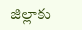జిల్లాకు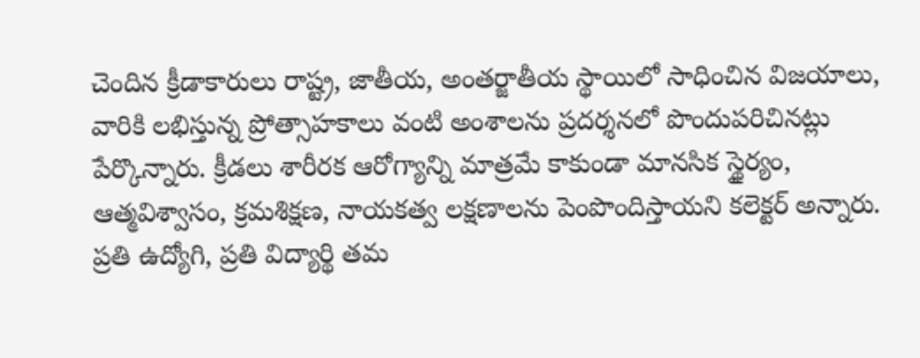చెందిన క్రీడాకారులు రాష్ట్ర, జాతీయ, అంతర్జాతీయ స్థాయిలో సాధించిన విజయాలు, వారికి లభిస్తున్న ప్రోత్సాహకాలు వంటి అంశాలను ప్రదర్శనలో పొందుపరిచినట్లు పేర్కొన్నారు. క్రీడలు శారీరక ఆరోగ్యాన్ని మాత్రమే కాకుండా మానసిక స్థైర్యం, ఆత్మవిశ్వాసం, క్రమశిక్షణ, నాయకత్వ లక్షణాలను పెంపొందిస్తాయని కలెక్టర్ అన్నారు. ప్రతి ఉద్యోగి, ప్రతి విద్యార్థి తమ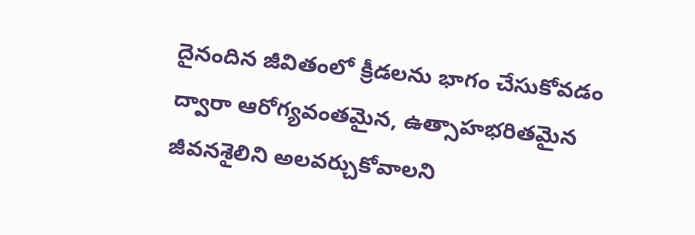దైనందిన జీవితంలో క్రీడలను భాగం చేసుకోవడం ద్వారా ఆరోగ్యవంతమైన, ఉత్సాహభరితమైన జీవనశైలిని అలవర్చుకోవాలని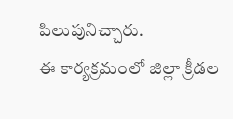పిలుపునిచ్చారు.
ఈ కార్యక్రమంలో జిల్లా క్రీడల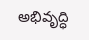అభివృద్ధి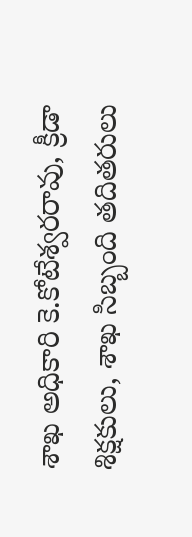శాఖ అధికారి కె.కోటేశ్వరరావు, క్రీడా శిక్షకులు, శాఖ సిబ్బంది తదితరులు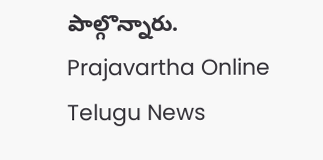పాల్గొన్నారు.
Prajavartha Online Telugu News